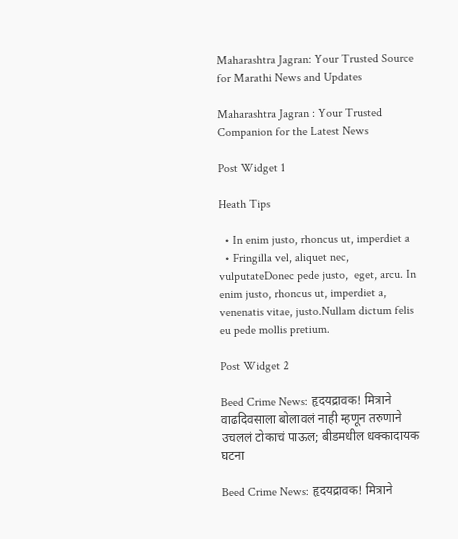Maharashtra Jagran: Your Trusted Source for Marathi News and Updates

Maharashtra Jagran : Your Trusted Companion for the Latest News

Post Widget 1

Heath Tips

  • In enim justo, rhoncus ut, imperdiet a
  • Fringilla vel, aliquet nec, vulputateDonec pede justo,  eget, arcu. In enim justo, rhoncus ut, imperdiet a, venenatis vitae, justo.Nullam dictum felis eu pede mollis pretium.

Post Widget 2

Beed Crime News: हृदयद्रावक! मित्राने वाढदिवसाला बोलावलं नाही म्हणून तरुणाने उचललं टोकाचं पाऊल; बीडमधील धक्कादायक घटना

Beed Crime News: हृदयद्रावक! मित्राने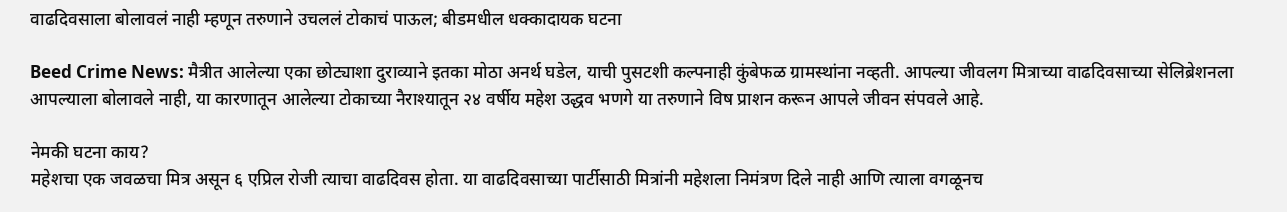वाढदिवसाला बोलावलं नाही म्हणून तरुणाने उचललं टोकाचं पाऊल; बीडमधील धक्कादायक घटना

Beed Crime News: मैत्रीत आलेल्या एका छोट्याशा दुराव्याने इतका मोठा अनर्थ घडेल, याची पुसटशी कल्पनाही कुंबेफळ ग्रामस्थांना नव्हती. आपल्या जीवलग मित्राच्या वाढदिवसाच्या सेलिब्रेशनला आपल्याला बोलावले नाही, या कारणातून आलेल्या टोकाच्या नैराश्यातून २४ वर्षीय महेश उद्धव भणगे या तरुणाने विष प्राशन करून आपले जीवन संपवले आहे.

नेमकी घटना काय?
महेशचा एक जवळचा मित्र असून ६ एप्रिल रोजी त्याचा वाढदिवस होता. या वाढदिवसाच्या पार्टीसाठी मित्रांनी महेशला निमंत्रण दिले नाही आणि त्याला वगळूनच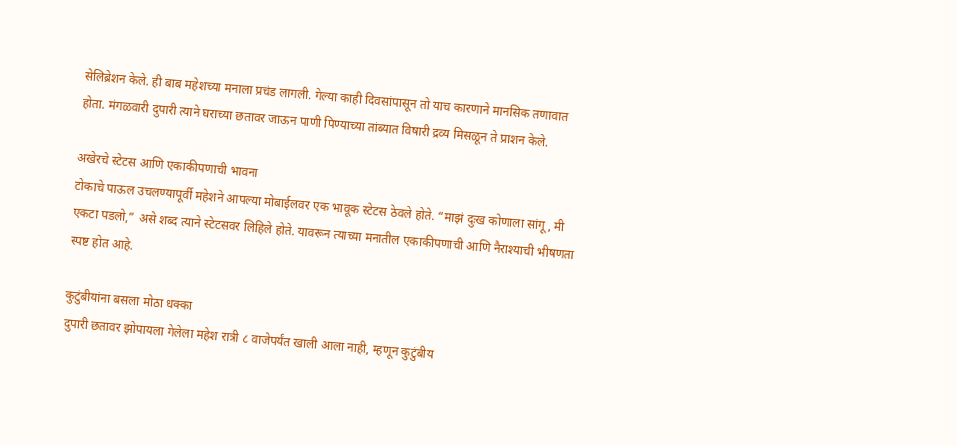सेलिब्रेशन केले. ही बाब महेशच्या मनाला प्रचंड लागली. गेल्या काही दिवसांपासून तो याच कारणाने मानसिक तणावात होता. मंगळवारी दुपारी त्याने घराच्या छतावर जाऊन पाणी पिण्याच्या तांब्यात विषारी द्रव्य मिसळून ते प्राशन केले.

अखेरचे स्टेटस आणि एकाकीपणाची भावना
टोकाचे पाऊल उचलण्यापूर्वी महेशने आपल्या मोबाईलवर एक भावूक स्टेटस ठेवले होते. “माझं दुःख कोणाला सांगू, मी एकटा पडलो,” असे शब्द त्याने स्टेटसवर लिहिले होते. यावरून त्याच्या मनातील एकाकीपणाची आणि नैराश्याची भीषणता स्पष्ट होत आहे.

कुटुंबीयांना बसला मोठा धक्का
दुपारी छतावर झोपायला गेलेला महेश रात्री ८ वाजेपर्यंत खाली आला नाही, म्हणून कुटुंबीय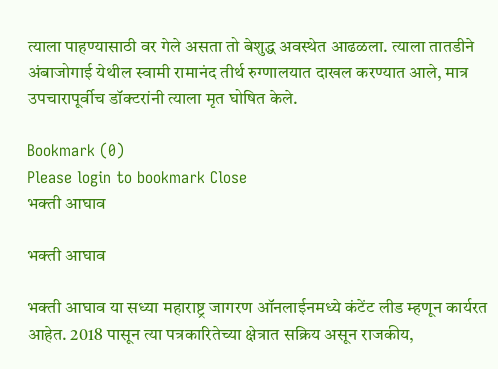त्याला पाहण्यासाठी वर गेले असता तो बेशुद्ध अवस्थेत आढळला. त्याला तातडीने अंबाजोगाई येथील स्वामी रामानंद तीर्थ रुग्णालयात दाखल करण्यात आले, मात्र उपचारापूर्वीच डॉक्टरांनी त्याला मृत घोषित केले.

Bookmark (0)
Please login to bookmark Close
भक्ती आघाव

भक्ती आघाव

भक्ती आघाव या सध्या महाराष्ट्र जागरण ऑनलाईनमध्ये कंटेंट लीड म्हणून कार्यरत आहेत. 2018 पासून त्या पत्रकारितेच्या क्षेत्रात सक्रिय असून राजकीय,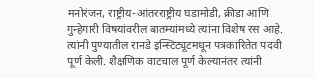मनोरंजन, राष्ट्रीय-आंतरराष्ट्रीय घडामोडी, क्रीडा आणि गुन्हेगारी विषयांवरील बातम्यांमध्ये त्यांना विशेष रस आहे. त्यांनी पुण्यातील रानडे इन्स्टिट्यूटमधून पत्रकारितेत पदवी पूर्ण केली. शैक्षणिक वाटचाल पूर्ण केल्यानंतर त्यांनी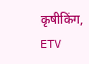कृषीकिंग, ETV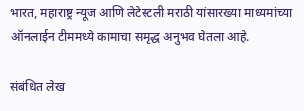भारत, महाराष्ट्र न्यूज आणि लेटेस्टली मराठी यांसारख्या माध्यमांच्या ऑनलाईन टीममध्ये कामाचा समृद्ध अनुभव घेतला आहे.

संबंधित लेख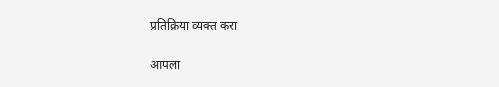प्रतिक्रिया व्यक्त करा

आपला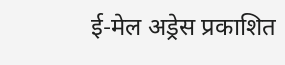ई-मेल अड्रेस प्रकाशित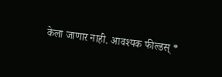केला जाणार नाही. आवश्यक फील्डस् *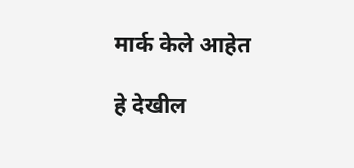मार्क केले आहेत

हे देखील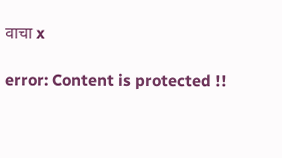वाचा x

error: Content is protected !!